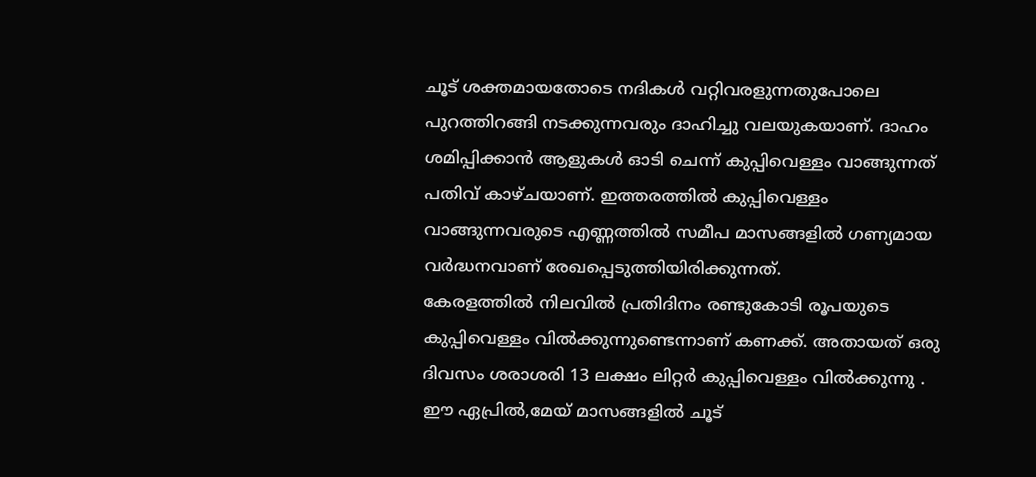ചൂട് ശക്തമായതോടെ നദികൾ വറ്റിവരളുന്നതുപോലെ പുറത്തിറങ്ങി നടക്കുന്നവരും ദാഹിച്ചു വലയുകയാണ്. ദാഹം ശമിപ്പിക്കാൻ ആളുകൾ ഓടി ചെന്ന് കുപ്പിവെള്ളം വാങ്ങുന്നത് പതിവ് കാഴ്ചയാണ്. ഇത്തരത്തിൽ കുപ്പിവെള്ളം വാങ്ങുന്നവരുടെ എണ്ണത്തിൽ സമീപ മാസങ്ങളിൽ ഗണ്യമായ വർദ്ധനവാണ് രേഖപ്പെടുത്തിയിരിക്കുന്നത്.
കേരളത്തിൽ നിലവിൽ പ്രതിദിനം രണ്ടുകോടി രൂപയുടെ കുപ്പിവെള്ളം വിൽക്കുന്നുണ്ടെന്നാണ് കണക്ക്. അതായത് ഒരു ദിവസം ശരാശരി 13 ലക്ഷം ലിറ്റർ കുപ്പിവെള്ളം വിൽക്കുന്നു . ഈ ഏപ്രിൽ,മേയ് മാസങ്ങളിൽ ചൂട്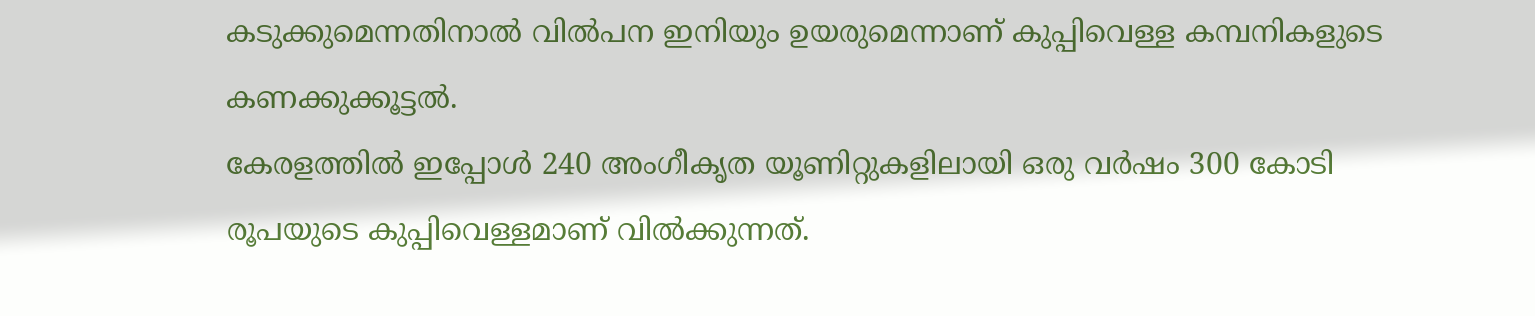കടുക്കുമെന്നതിനാൽ വിൽപന ഇനിയും ഉയരുമെന്നാണ് കുപ്പിവെള്ള കമ്പനികളുടെ കണക്കുക്കൂട്ടൽ.
കേരളത്തിൽ ഇപ്പോൾ 240 അംഗീകൃത യൂണിറ്റുകളിലായി ഒരു വർഷം 300 കോടി രൂപയുടെ കുപ്പിവെള്ളമാണ് വിൽക്കുന്നത്.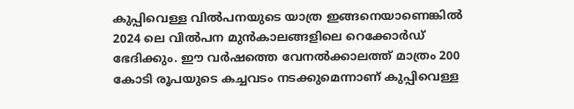കുപ്പിവെള്ള വിൽപനയുടെ യാത്ര ഇങ്ങനെയാണെങ്കിൽ 2024 ലെ വിൽപന മുൻകാലങ്ങളിലെ റെക്കോർഡ് ഭേദിക്കും. ഈ വർഷത്തെ വേനൽക്കാലത്ത് മാത്രം 200 കോടി രൂപയുടെ കച്ചവടം നടക്കുമെന്നാണ് കുപ്പിവെള്ള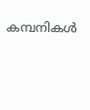കമ്പനികൾ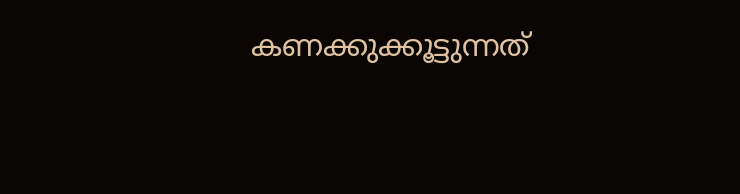കണക്കുക്കൂട്ടുന്നത്